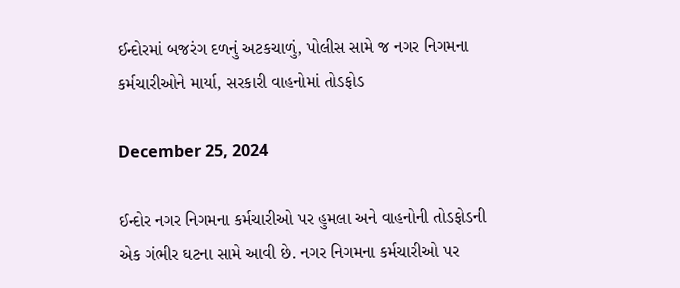ઈન્દોરમાં બજરંગ દળનું અટકચાળું, પોલીસ સામે જ નગર નિગમના કર્મચારીઓને માર્યા, સરકારી વાહનોમાં તોડફોડ

December 25, 2024

ઈન્દોર નગર નિગમના કર્મચારીઓ પર હુમલા અને વાહનોની તોડફોડની એક ગંભીર ઘટના સામે આવી છે. નગર નિગમના કર્મચારીઓ પર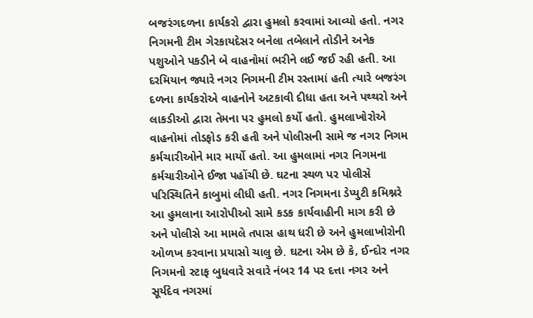બજરંગદળના કાર્યકરો દ્વારા હુમલો કરવામાં આવ્યો હતો. નગર નિગમની ટીમ ગેરકાયદેસર બનેલા તબેલાને તોડીને અનેક પશુઓને પકડીને બે વાહનોમાં ભરીને લઈ જઈ રહી હતી. આ દરમિયાન જ્યારે નગર નિગમની ટીમ રસ્તામાં હતી ત્યારે બજરંગ દળના કાર્યકરોએ વાહનોને અટકાવી દીધા હતા અને પથ્થરો અને લાકડીઓ દ્વારા તેમના પર હુમલો કર્યો હતો. હુમલાખોરોએ વાહનોમાં તોડફોડ કરી હતી અને પોલીસની સામે જ નગર નિગમ કર્મચારીઓને માર માર્યો હતો. આ હુમલામાં નગર નિગમના કર્મચારીઓને ઈજા પહોંચી છે. ઘટના સ્થળ પર પોલીસે પરિસ્થિતિને કાબુમાં લીધી હતી. નગર નિગમના ડેપ્યુટી કમિશ્નરે આ હુમલાના આરોપીઓ સામે કડક કાર્યવાહીની માગ કરી છે અને પોલીસે આ મામલે તપાસ હાથ ધરી છે અને હુમલાખોરોની ઓળખ કરવાના પ્રયાસો ચાલુ છે. ઘટના એમ છે કે, ઈન્દોર નગર નિગમનો સ્ટાફ બુધવારે સવારે નંબર 14 પર દત્તા નગર અને સૂર્યદેવ નગરમાં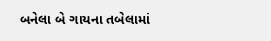બનેલા બે ગાયના તબેલામાં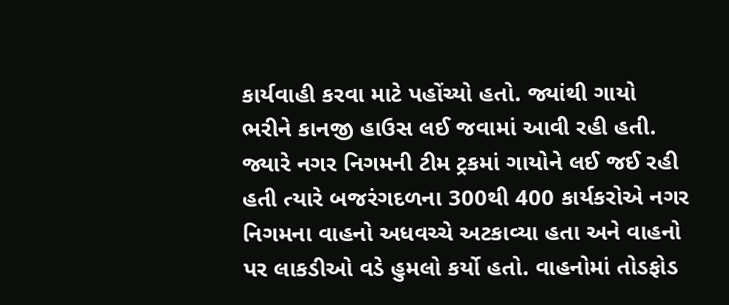કાર્યવાહી કરવા માટે પહોંચ્યો હતો. જ્યાંથી ગાયો ભરીને કાનજી હાઉસ લઈ જવામાં આવી રહી હતી. જ્યારે નગર નિગમની ટીમ ટ્રકમાં ગાયોને લઈ જઈ રહી હતી ત્યારે બજરંગદળના 300થી 400 કાર્યકરોએ નગર નિગમના વાહનો અધવચ્ચે અટકાવ્યા હતા અને વાહનો પર લાકડીઓ વડે હુમલો કર્યો હતો. વાહનોમાં તોડફોડ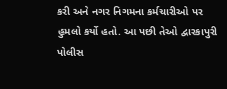કરી અને નગર નિગમના કર્મચારીઓ પર હુમલો કર્યો હતો. આ પછી તેઓ દ્વારકાપુરી પોલીસ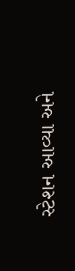સ્ટેશન આવ્યા અને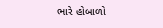ભારે હોબાળો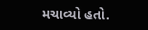મચાવ્યો હતો.